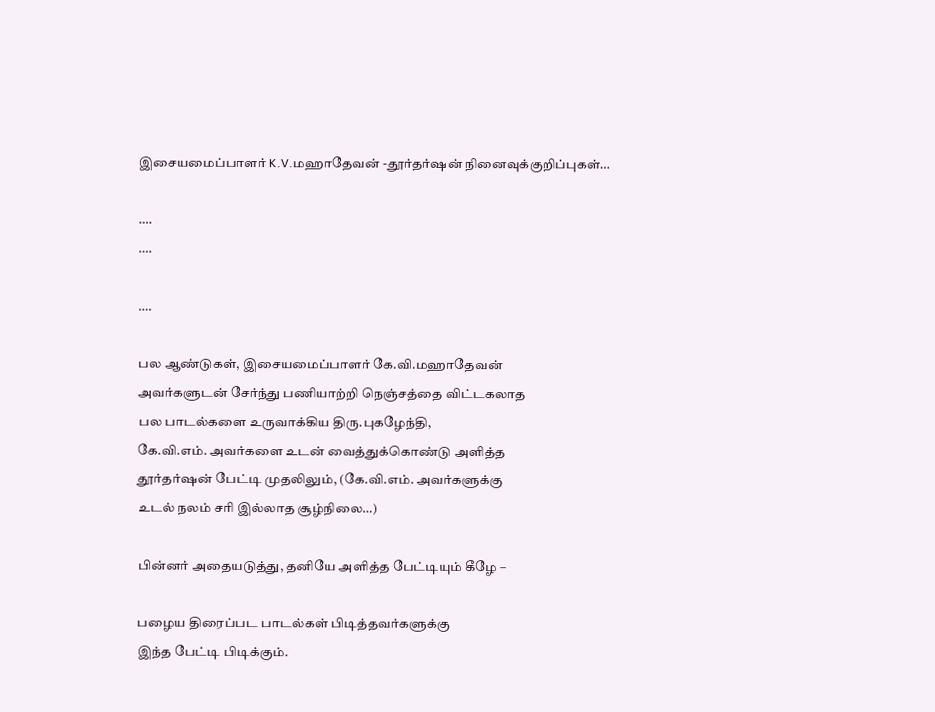இசையமைப்பாளர் K.V.மஹாதேவன் -தூர்தர்ஷன் நினைவுக்குறிப்புகள்…

….
….

….

பல ஆண்டுகள், இசையமைப்பாளர் கே.வி.மஹாதேவன்
அவர்களுடன் சேர்ந்து பணியாற்றி நெஞ்சத்தை விட்டகலாத
பல பாடல்களை உருவாக்கிய திரு.புகழேந்தி,
கே.வி.எம். அவர்களை உடன் வைத்துக்கொண்டு அளித்த
தூர்தர்ஷன் பேட்டி முதலிலும், (கே.வி.எம். அவர்களுக்கு
உடல் நலம் சரி இல்லாத சூழ்நிலை…)

பின்னர் அதையடுத்து, தனியே அளித்த பேட்டியும் கீழே –

பழைய திரைப்பட பாடல்கள் பிடித்தவர்களுக்கு
இந்த பேட்டி பிடிக்கும்.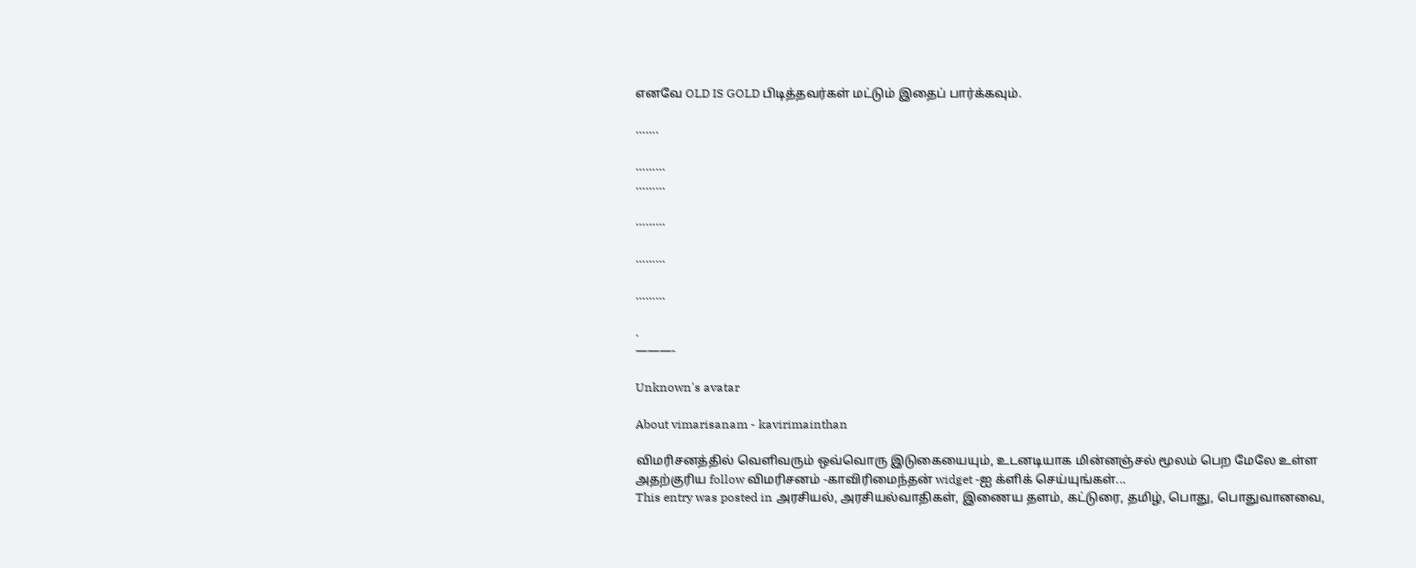எனவே OLD IS GOLD பிடித்தவர்கள் மட்டும் இதைப் பார்க்கவும்.

…….

………
………

………

………

………

.
———-

Unknown's avatar

About vimarisanam - kavirimainthan

விமரிசனத்தில் வெளிவரும் ஒவ்வொரு இடுகையையும், உடனடியாக மின்னஞ்சல் மூலம் பெற மேலே உள்ள அதற்குரிய follow விமரிசனம் -காவிரிமைந்தன் widget -ஐ க்ளிக் செய்யுங்கள்...
This entry was posted in அரசியல், அரசியல்வாதிகள், இணைய தளம், கட்டுரை, தமிழ், பொது, பொதுவானவை,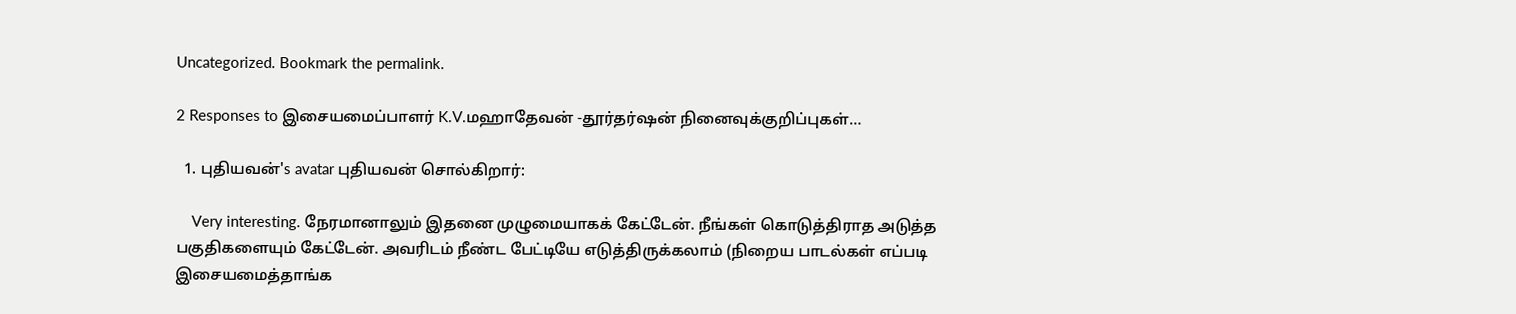Uncategorized. Bookmark the permalink.

2 Responses to இசையமைப்பாளர் K.V.மஹாதேவன் -தூர்தர்ஷன் நினைவுக்குறிப்புகள்…

  1. புதியவன்'s avatar புதியவன் சொல்கிறார்:

    Very interesting. நேரமானாலும் இதனை முழுமையாகக் கேட்டேன். நீங்கள் கொடுத்திராத அடுத்த பகுதிகளையும் கேட்டேன். அவரிடம் நீண்ட பேட்டியே எடுத்திருக்கலாம் (நிறைய பாடல்கள் எப்படி இசையமைத்தாங்க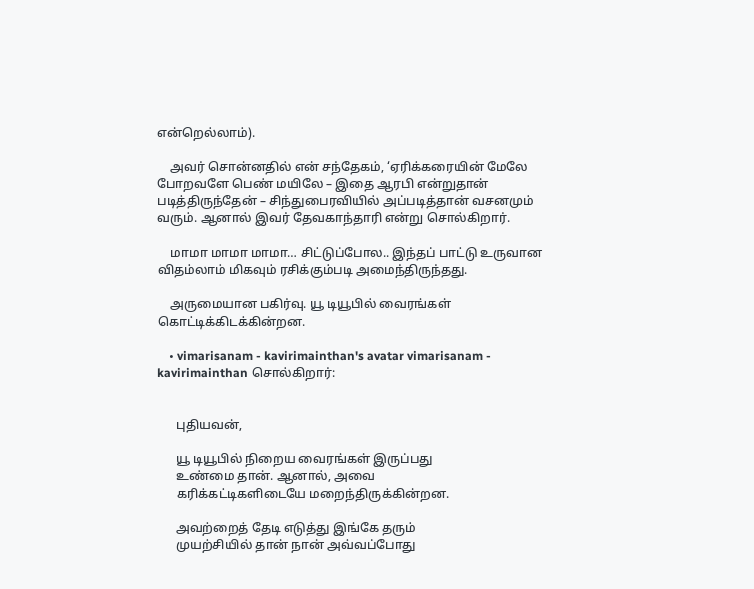என்றெல்லாம்).

    அவர் சொன்னதில் என் சந்தேகம், ‘ஏரிக்கரையின் மேலே போறவளே பெண் மயிலே – இதை ஆரபி என்றுதான் படித்திருந்தேன் – சிந்துபைரவியில் அப்படித்தான் வசனமும் வரும். ஆனால் இவர் தேவகாந்தாரி என்று சொல்கிறார்.

    மாமா மாமா மாமா… சிட்டுப்போல.. இந்தப் பாட்டு உருவான விதம்லாம் மிகவும் ரசிக்கும்படி அமைந்திருந்தது.

    அருமையான பகிர்வு. யூ டியூபில் வைரங்கள் கொட்டிக்கிடக்கின்றன.

    • vimarisanam - kavirimainthan's avatar vimarisanam - kavirimainthan சொல்கிறார்:


      புதியவன்,

      யூ டியூபில் நிறைய வைரங்கள் இருப்பது
      உண்மை தான். ஆனால், அவை
      கரிக்கட்டிகளிடையே மறைந்திருக்கின்றன.

      அவற்றைத் தேடி எடுத்து இங்கே தரும்
      முயற்சியில் தான் நான் அவ்வப்போது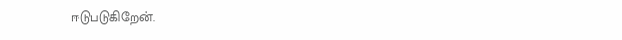ஈடுபடுகிறேன்.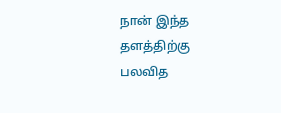நான் இந்த தளத்திற்கு பலவித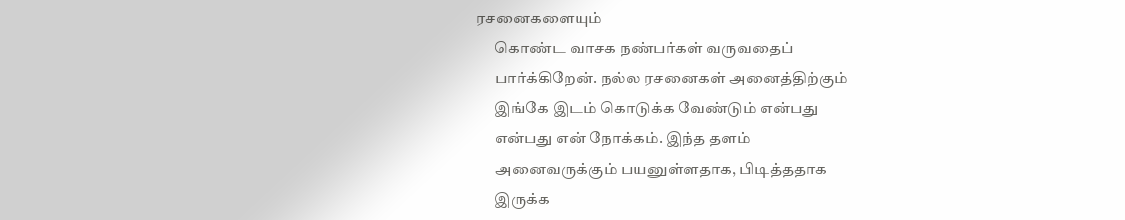ரசனைகளையும்
      கொண்ட வாசக நண்பர்கள் வருவதைப்
      பார்க்கிறேன். நல்ல ரசனைகள் அனைத்திற்கும்
      இங்கே இடம் கொடுக்க வேண்டும் என்பது
      என்பது என் நோக்கம். இந்த தளம்
      அனைவருக்கும் பயனுள்ளதாக, பிடித்ததாக
      இருக்க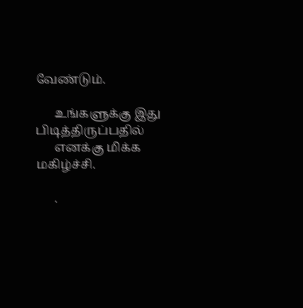வேண்டும்.

      உங்களுக்கு இது பிடித்திருப்பதில்
      எனக்கு மிக்க மகிழ்ச்சி.

      .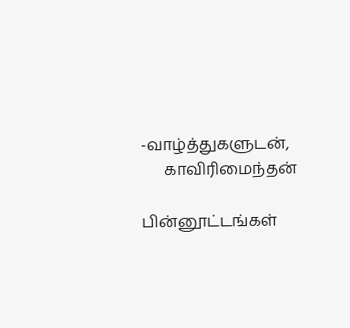-வாழ்த்துகளுடன்,
      காவிரிமைந்தன்

பின்னூட்டங்கள்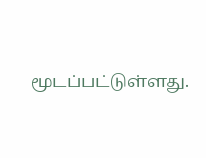மூடப்பட்டுள்ளது.